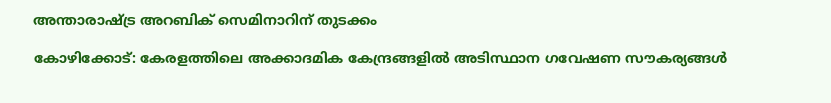അന്താരാഷ്ട്ര അറബിക് സെമിനാറിന് തുടക്കം

കോഴിക്കോട്: കേരളത്തിലെ അക്കാദമിക കേന്ദ്രങ്ങളില്‍ അടിസ്ഥാന ഗവേഷണ സൗകര്യങ്ങള്‍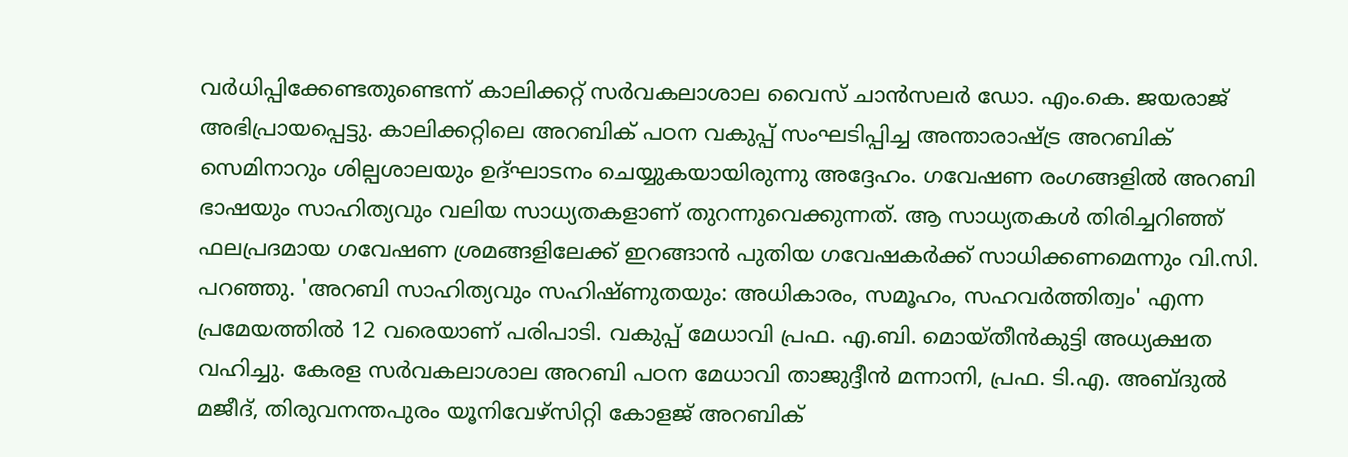വര്‍ധിപ്പിക്കേണ്ടതുണ്ടെന്ന് കാലിക്കറ്റ് സര്‍വകലാശാല വൈസ് ചാന്‍സലര്‍ ഡോ. എം.കെ. ജയരാജ് അഭിപ്രായപ്പെട്ടു. കാലിക്കറ്റിലെ അറബിക് പഠന വകുപ്പ് സംഘടിപ്പിച്ച അന്താരാഷ്ട്ര അറബിക് സെമിനാറും ശില്പശാലയും ഉദ്ഘാടനം ചെയ്യുകയായിരുന്നു അദ്ദേഹം. ഗവേഷണ രംഗങ്ങളില്‍ അറബി ഭാഷയും സാഹിത്യവും വലിയ സാധ്യതകളാണ് തുറന്നുവെക്കുന്നത്. ആ സാധ്യതകള്‍ തിരിച്ചറിഞ്ഞ് ഫലപ്രദമായ ഗവേഷണ ശ്രമങ്ങളിലേക്ക് ഇറങ്ങാന്‍ പുതിയ ഗവേഷകര്‍ക്ക് സാധിക്കണമെന്നും വി.സി. പറഞ്ഞു. 'അറബി സാഹിത്യവും സഹിഷ്ണുതയും: അധികാരം, സമൂഹം, സഹവര്‍ത്തിത്വം' എന്ന പ്രമേയത്തില്‍ 12 വരെയാണ് പരിപാടി. വകുപ്പ് മേധാവി പ്രഫ. എ.ബി. മൊയ്തീന്‍കുട്ടി അധ്യക്ഷത വഹിച്ചു. കേരള സര്‍വകലാശാല അറബി പഠന മേധാവി താജുദ്ദീന്‍ മന്നാനി, പ്രഫ. ടി.എ. അബ്ദുല്‍ മജീദ്, തിരുവനന്തപുരം യൂനിവേഴ്‌സിറ്റി കോളജ് അറബിക്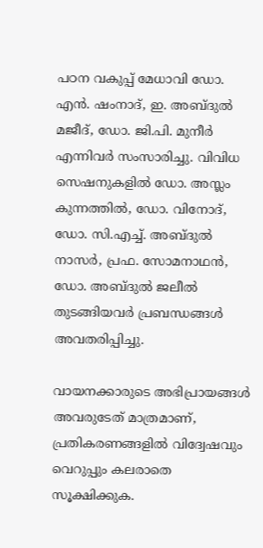പഠന വകുപ്പ് മേധാവി ഡോ. എന്‍. ഷംനാദ്, ഇ. അബ്ദുല്‍ മജീദ്, ഡോ. ജി.പി. മുനീര്‍ എന്നിവര്‍ സംസാരിച്ചു. വിവിധ സെഷനുകളില്‍ ഡോ. അസ്ലം കുന്നത്തില്‍, ഡോ. വിനോദ്, ഡോ. സി.എച്ച്. അബ്ദുല്‍ നാസര്‍, പ്രഫ. സോമനാഥന്‍, ഡോ. അബ്ദുല്‍ ജലീല്‍ തുടങ്ങിയവര്‍ പ്രബന്ധങ്ങള്‍ അവതരിപ്പിച്ചു.

വായനക്കാരുടെ അഭിപ്രായങ്ങള്‍ അവരുടേത് മാത്രമാണ്, പ്രതികരണങ്ങളിൽ വിദ്വേഷവും വെറുപ്പും കലരാതെ സൂക്ഷിക്കുക.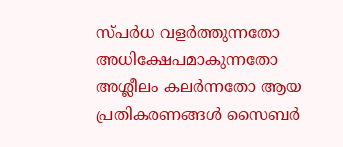സ്പർധ വളർത്തുന്നതോ അധിക്ഷേപമാകുന്നതോ അശ്ലീലം കലർന്നതോ ആയ പ്രതികരണങ്ങൾ സൈബർ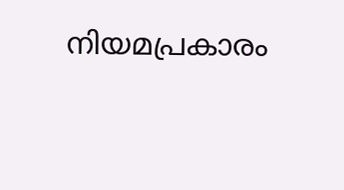നിയമപ്രകാരം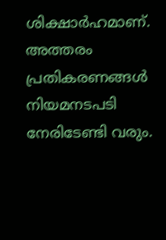ശിക്ഷാർഹമാണ്. അത്തരം പ്രതികരണങ്ങൾ നിയമനടപടി നേരിടേണ്ടി വരും.